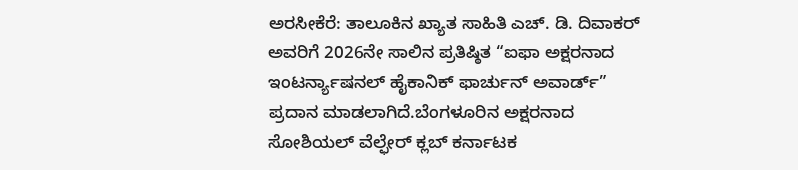ಅರಸೀಕೆರೆ: ತಾಲೂಕಿನ ಖ್ಯಾತ ಸಾಹಿತಿ ಎಚ್. ಡಿ. ದಿವಾಕರ್ ಅವರಿಗೆ 2026ನೇ ಸಾಲಿನ ಪ್ರತಿಷ್ಠಿತ “ಐಫಾ ಅಕ್ಷರನಾದ ಇಂಟರ್ನ್ಯಾಷನಲ್ ಹೈಕಾನಿಕ್ ಫಾರ್ಚುನ್ ಅವಾರ್ಡ್” ಪ್ರದಾನ ಮಾಡಲಾಗಿದೆ.ಬೆಂಗಳೂರಿನ ಅಕ್ಷರನಾದ ಸೋಶಿಯಲ್ ವೆಲ್ಫೇರ್ ಕ್ಲಬ್ ಕರ್ನಾಟಕ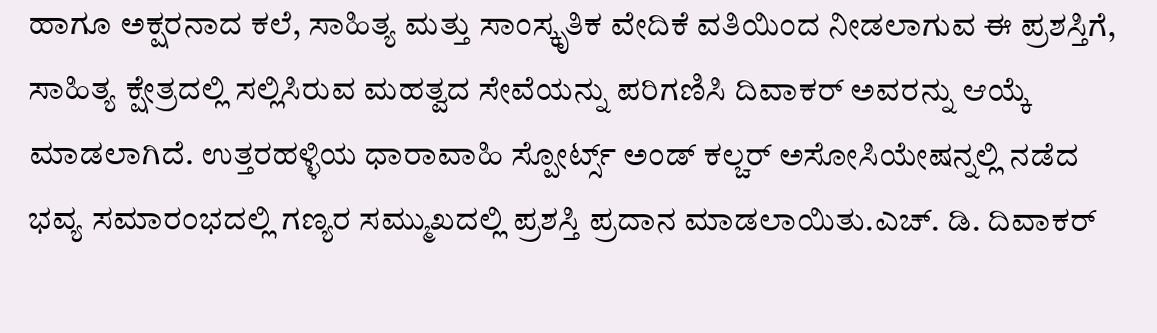ಹಾಗೂ ಅಕ್ಷರನಾದ ಕಲೆ, ಸಾಹಿತ್ಯ ಮತ್ತು ಸಾಂಸ್ಕೃತಿಕ ವೇದಿಕೆ ವತಿಯಿಂದ ನೀಡಲಾಗುವ ಈ ಪ್ರಶಸ್ತಿಗೆ, ಸಾಹಿತ್ಯ ಕ್ಷೇತ್ರದಲ್ಲಿ ಸಲ್ಲಿಸಿರುವ ಮಹತ್ವದ ಸೇವೆಯನ್ನು ಪರಿಗಣಿಸಿ ದಿವಾಕರ್ ಅವರನ್ನು ಆಯ್ಕೆ ಮಾಡಲಾಗಿದೆ. ಉತ್ತರಹಳ್ಳಿಯ ಧಾರಾವಾಹಿ ಸ್ಪೋರ್ಟ್ಸ್ ಅಂಡ್ ಕಲ್ಚರ್ ಅಸೋಸಿಯೇಷನ್ನಲ್ಲಿ ನಡೆದ ಭವ್ಯ ಸಮಾರಂಭದಲ್ಲಿ ಗಣ್ಯರ ಸಮ್ಮುಖದಲ್ಲಿ ಪ್ರಶಸ್ತಿ ಪ್ರದಾನ ಮಾಡಲಾಯಿತು.ಎಚ್. ಡಿ. ದಿವಾಕರ್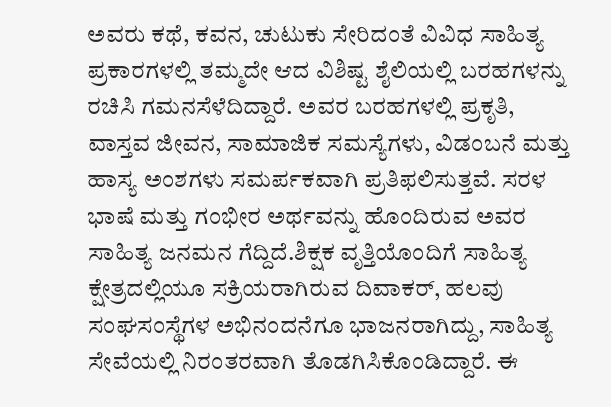ಅವರು ಕಥೆ, ಕವನ, ಚುಟುಕು ಸೇರಿದಂತೆ ವಿವಿಧ ಸಾಹಿತ್ಯ ಪ್ರಕಾರಗಳಲ್ಲಿ ತಮ್ಮದೇ ಆದ ವಿಶಿಷ್ಟ ಶೈಲಿಯಲ್ಲಿ ಬರಹಗಳನ್ನು ರಚಿಸಿ ಗಮನಸೆಳೆದಿದ್ದಾರೆ. ಅವರ ಬರಹಗಳಲ್ಲಿ ಪ್ರಕೃತಿ, ವಾಸ್ತವ ಜೀವನ, ಸಾಮಾಜಿಕ ಸಮಸ್ಯೆಗಳು, ವಿಡಂಬನೆ ಮತ್ತು ಹಾಸ್ಯ ಅಂಶಗಳು ಸಮರ್ಪಕವಾಗಿ ಪ್ರತಿಫಲಿಸುತ್ತವೆ. ಸರಳ ಭಾಷೆ ಮತ್ತು ಗಂಭೀರ ಅರ್ಥವನ್ನು ಹೊಂದಿರುವ ಅವರ ಸಾಹಿತ್ಯ ಜನಮನ ಗೆದ್ದಿದೆ.ಶಿಕ್ಷಕ ವೃತ್ತಿಯೊಂದಿಗೆ ಸಾಹಿತ್ಯ ಕ್ಷೇತ್ರದಲ್ಲಿಯೂ ಸಕ್ರಿಯರಾಗಿರುವ ದಿವಾಕರ್, ಹಲವು ಸಂಘಸಂಸ್ಥೆಗಳ ಅಭಿನಂದನೆಗೂ ಭಾಜನರಾಗಿದ್ದು, ಸಾಹಿತ್ಯ ಸೇವೆಯಲ್ಲಿ ನಿರಂತರವಾಗಿ ತೊಡಗಿಸಿಕೊಂಡಿದ್ದಾರೆ. ಈ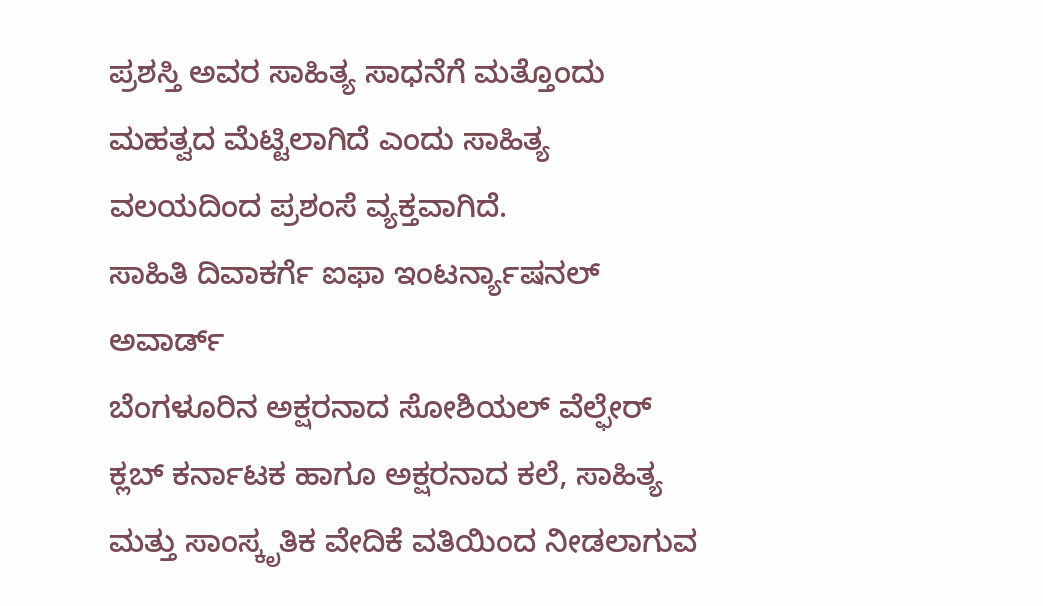ಪ್ರಶಸ್ತಿ ಅವರ ಸಾಹಿತ್ಯ ಸಾಧನೆಗೆ ಮತ್ತೊಂದು ಮಹತ್ವದ ಮೆಟ್ಟಿಲಾಗಿದೆ ಎಂದು ಸಾಹಿತ್ಯ ವಲಯದಿಂದ ಪ್ರಶಂಸೆ ವ್ಯಕ್ತವಾಗಿದೆ.
ಸಾಹಿತಿ ದಿವಾಕರ್ಗೆ ಐಫಾ ಇಂಟರ್ನ್ಯಾಷನಲ್ ಅವಾರ್ಡ್
ಬೆಂಗಳೂರಿನ ಅಕ್ಷರನಾದ ಸೋಶಿಯಲ್ ವೆಲ್ಫೇರ್ ಕ್ಲಬ್ ಕರ್ನಾಟಕ ಹಾಗೂ ಅಕ್ಷರನಾದ ಕಲೆ, ಸಾಹಿತ್ಯ ಮತ್ತು ಸಾಂಸ್ಕೃತಿಕ ವೇದಿಕೆ ವತಿಯಿಂದ ನೀಡಲಾಗುವ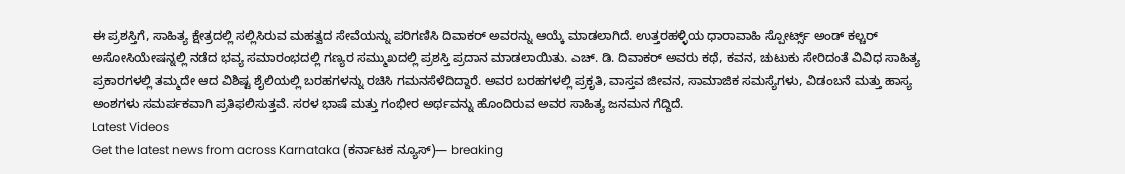ಈ ಪ್ರಶಸ್ತಿಗೆ, ಸಾಹಿತ್ಯ ಕ್ಷೇತ್ರದಲ್ಲಿ ಸಲ್ಲಿಸಿರುವ ಮಹತ್ವದ ಸೇವೆಯನ್ನು ಪರಿಗಣಿಸಿ ದಿವಾಕರ್ ಅವರನ್ನು ಆಯ್ಕೆ ಮಾಡಲಾಗಿದೆ. ಉತ್ತರಹಳ್ಳಿಯ ಧಾರಾವಾಹಿ ಸ್ಪೋರ್ಟ್ಸ್ ಅಂಡ್ ಕಲ್ಚರ್ ಅಸೋಸಿಯೇಷನ್ನಲ್ಲಿ ನಡೆದ ಭವ್ಯ ಸಮಾರಂಭದಲ್ಲಿ ಗಣ್ಯರ ಸಮ್ಮುಖದಲ್ಲಿ ಪ್ರಶಸ್ತಿ ಪ್ರದಾನ ಮಾಡಲಾಯಿತು. ಎಚ್. ಡಿ. ದಿವಾಕರ್ ಅವರು ಕಥೆ, ಕವನ, ಚುಟುಕು ಸೇರಿದಂತೆ ವಿವಿಧ ಸಾಹಿತ್ಯ ಪ್ರಕಾರಗಳಲ್ಲಿ ತಮ್ಮದೇ ಆದ ವಿಶಿಷ್ಟ ಶೈಲಿಯಲ್ಲಿ ಬರಹಗಳನ್ನು ರಚಿಸಿ ಗಮನಸೆಳೆದಿದ್ದಾರೆ. ಅವರ ಬರಹಗಳಲ್ಲಿ ಪ್ರಕೃತಿ, ವಾಸ್ತವ ಜೀವನ, ಸಾಮಾಜಿಕ ಸಮಸ್ಯೆಗಳು, ವಿಡಂಬನೆ ಮತ್ತು ಹಾಸ್ಯ ಅಂಶಗಳು ಸಮರ್ಪಕವಾಗಿ ಪ್ರತಿಫಲಿಸುತ್ತವೆ. ಸರಳ ಭಾಷೆ ಮತ್ತು ಗಂಭೀರ ಅರ್ಥವನ್ನು ಹೊಂದಿರುವ ಅವರ ಸಾಹಿತ್ಯ ಜನಮನ ಗೆದ್ದಿದೆ.
Latest Videos
Get the latest news from across Karnataka (ಕರ್ನಾಟಕ ನ್ಯೂಸ್)— breaking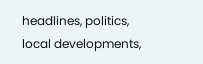headlines, politics, local developments,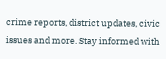crime reports, district updates, civic issues and more. Stay informed with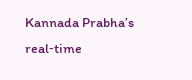Kannada Prabha’s real‑time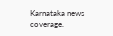Karnataka news coverage.